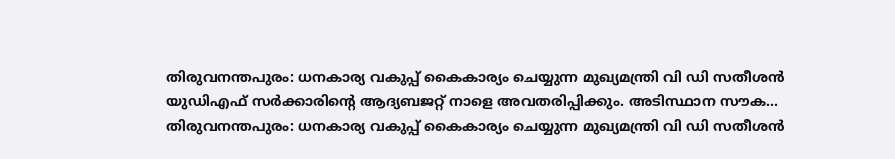തിരുവനന്തപുരം: ധനകാര്യ വകുപ്പ് കൈകാര്യം ചെയ്യുന്ന മുഖ്യമന്ത്രി വി ഡി സതീശൻ യുഡിഎഫ് സർക്കാരിന്റെ ആദ്യബജറ്റ് നാളെ അവതരിപ്പിക്കും. അടിസ്ഥാന സൗക...
തിരുവനന്തപുരം: ധനകാര്യ വകുപ്പ് കൈകാര്യം ചെയ്യുന്ന മുഖ്യമന്ത്രി വി ഡി സതീശൻ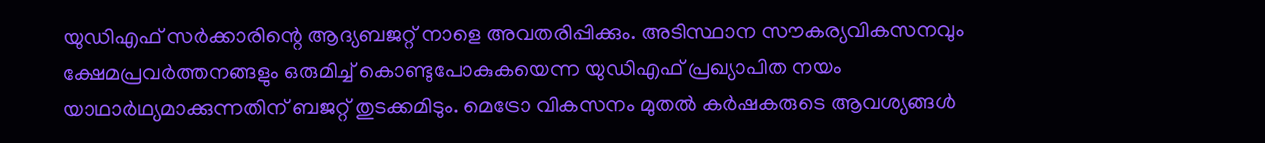യുഡിഎഫ് സർക്കാരിന്റെ ആദ്യബജറ്റ് നാളെ അവതരിപ്പിക്കും. അടിസ്ഥാന സൗകര്യവികസനവും ക്ഷേമപ്രവർത്തനങ്ങളും ഒരുമിച്ച് കൊണ്ടുപോകുകയെന്ന യുഡിഎഫ് പ്രഖ്യാപിത നയം യാഥാർഥ്യമാക്കുന്നതിന് ബജറ്റ് തുടക്കമിടും. മെട്രോ വികസനം മുതൽ കർഷകരുടെ ആവശ്യങ്ങൾ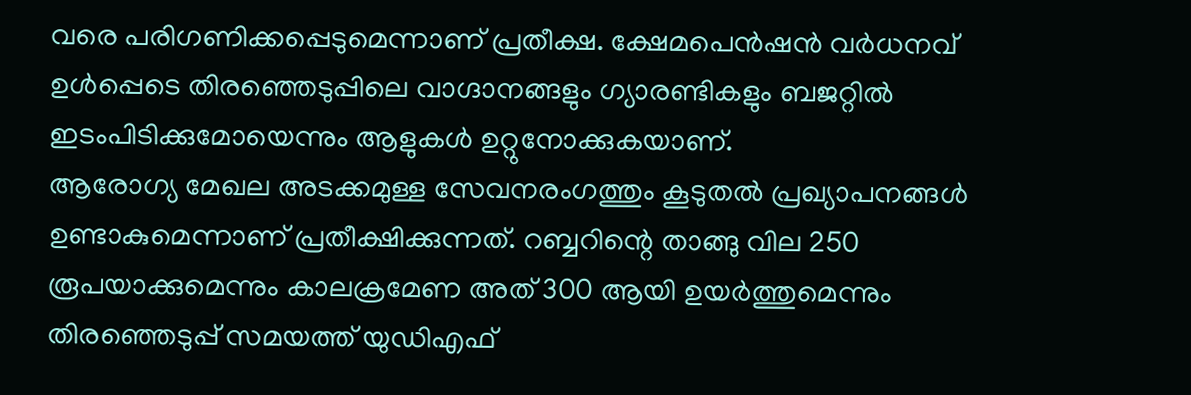വരെ പരിഗണിക്കപ്പെടുമെന്നാണ് പ്രതീക്ഷ. ക്ഷേമപെൻഷൻ വർധനവ് ഉൾപ്പെടെ തിരഞ്ഞെടുപ്പിലെ വാഗ്ദാനങ്ങളും ഗ്യാരണ്ടികളും ബജറ്റിൽ ഇടംപിടിക്കുമോയെന്നും ആളുകൾ ഉറ്റുനോക്കുകയാണ്.
ആരോഗ്യ മേഖല അടക്കമുള്ള സേവനരംഗത്തും കൂടുതൽ പ്രഖ്യാപനങ്ങൾ ഉണ്ടാകുമെന്നാണ് പ്രതീക്ഷിക്കുന്നത്. റബ്ബറിന്റെ താങ്ങു വില 250 രൂപയാക്കുമെന്നും കാലക്രമേണ അത് 300 ആയി ഉയർത്തുമെന്നും തിരഞ്ഞെടുപ്പ് സമയത്ത് യുഡിഎഫ്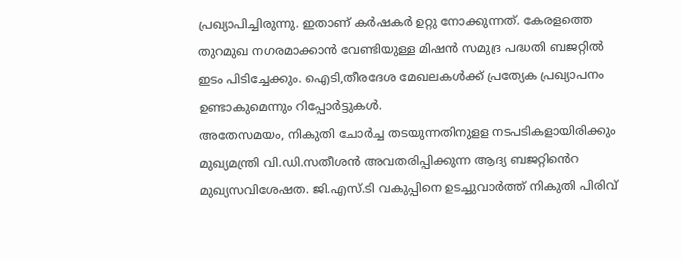പ്രഖ്യാപിച്ചിരുന്നു. ഇതാണ് കർഷകർ ഉറ്റു നോക്കുന്നത്. കേരളത്തെ തുറമുഖ നഗരമാക്കാൻ വേണ്ടിയുള്ള മിഷൻ സമുദ്ര പദ്ധതി ബജറ്റിൽ ഇടം പിടിച്ചേക്കും. ഐടി,തീരദേശ മേഖലകൾക്ക് പ്രത്യേക പ്രഖ്യാപനം ഉണ്ടാകുമെന്നും റിപ്പോർട്ടുകൾ.
അതേസമയം, നികുതി ചോർച്ച തടയുന്നതിനുളള നടപടികളായിരിക്കും മുഖ്യമന്ത്രി വി.ഡി.സതീശൻ അവതരിപ്പിക്കുന്ന ആദ്യ ബജറ്റിൻെറ മുഖ്യസവിശേഷത. ജി.എസ്.ടി വകുപ്പിനെ ഉടച്ചുവാർത്ത് നികുതി പിരിവ്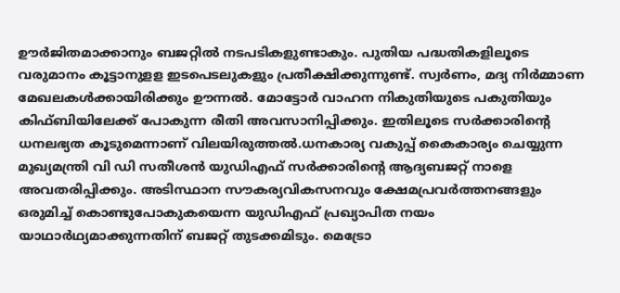ഊർജിതമാക്കാനും ബജറ്റിൽ നടപടികളുണ്ടാകും. പുതിയ പദ്ധതികളിലൂടെ വരുമാനം കൂട്ടാനുളള ഇടപെടലുകളും പ്രതീക്ഷിക്കുന്നുണ്ട്. സ്വർണം, മദ്യ നിർമ്മാണ മേഖലകൾക്കായിരിക്കും ഊന്നൽ. മോട്ടോർ വാഹന നികുതിയുടെ പകുതിയും കിഫ്ബിയിലേക്ക് പോകുന്ന രീതി അവസാനിപ്പിക്കും. ഇതിലൂടെ സർക്കാരിന്റെ ധനലഭ്യത കൂടുമെന്നാണ് വിലയിരുത്തൽ.ധനകാര്യ വകുപ്പ് കൈകാര്യം ചെയ്യുന്ന മുഖ്യമന്ത്രി വി ഡി സതീശൻ യുഡിഎഫ് സർക്കാരിന്റെ ആദ്യബജറ്റ് നാളെ അവതരിപ്പിക്കും. അടിസ്ഥാന സൗകര്യവികസനവും ക്ഷേമപ്രവർത്തനങ്ങളും ഒരുമിച്ച് കൊണ്ടുപോകുകയെന്ന യുഡിഎഫ് പ്രഖ്യാപിത നയം യാഥാർഥ്യമാക്കുന്നതിന് ബജറ്റ് തുടക്കമിടും. മെട്രോ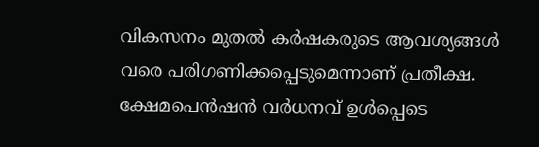വികസനം മുതൽ കർഷകരുടെ ആവശ്യങ്ങൾ വരെ പരിഗണിക്കപ്പെടുമെന്നാണ് പ്രതീക്ഷ. ക്ഷേമപെൻഷൻ വർധനവ് ഉൾപ്പെടെ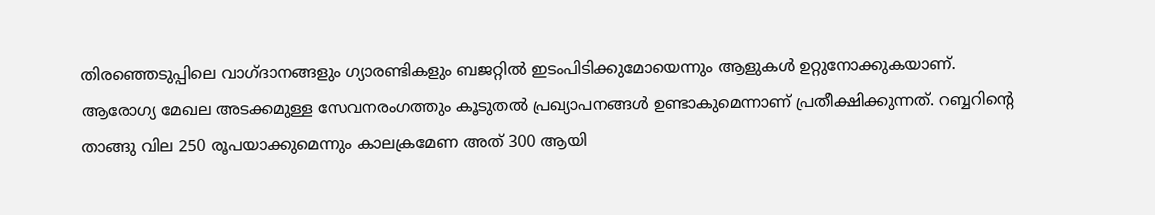തിരഞ്ഞെടുപ്പിലെ വാഗ്ദാനങ്ങളും ഗ്യാരണ്ടികളും ബജറ്റിൽ ഇടംപിടിക്കുമോയെന്നും ആളുകൾ ഉറ്റുനോക്കുകയാണ്.
ആരോഗ്യ മേഖല അടക്കമുള്ള സേവനരംഗത്തും കൂടുതൽ പ്രഖ്യാപനങ്ങൾ ഉണ്ടാകുമെന്നാണ് പ്രതീക്ഷിക്കുന്നത്. റബ്ബറിന്റെ താങ്ങു വില 250 രൂപയാക്കുമെന്നും കാലക്രമേണ അത് 300 ആയി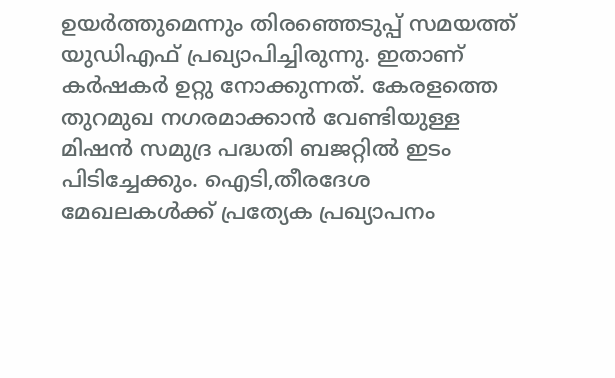ഉയർത്തുമെന്നും തിരഞ്ഞെടുപ്പ് സമയത്ത് യുഡിഎഫ് പ്രഖ്യാപിച്ചിരുന്നു. ഇതാണ് കർഷകർ ഉറ്റു നോക്കുന്നത്. കേരളത്തെ തുറമുഖ നഗരമാക്കാൻ വേണ്ടിയുള്ള മിഷൻ സമുദ്ര പദ്ധതി ബജറ്റിൽ ഇടം പിടിച്ചേക്കും. ഐടി,തീരദേശ മേഖലകൾക്ക് പ്രത്യേക പ്രഖ്യാപനം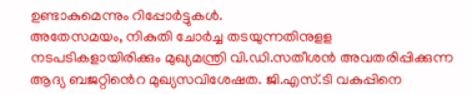ഉണ്ടാകുമെന്നും റിപ്പോർട്ടുകൾ.
അതേസമയം, നികുതി ചോർച്ച തടയുന്നതിനുളള നടപടികളായിരിക്കും മുഖ്യമന്ത്രി വി.ഡി.സതീശൻ അവതരിപ്പിക്കുന്ന ആദ്യ ബജറ്റിൻെറ മുഖ്യസവിശേഷത. ജി.എസ്.ടി വകുപ്പിനെ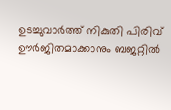ഉടച്ചുവാർത്ത് നികുതി പിരിവ് ഊർജിതമാക്കാനും ബജറ്റിൽ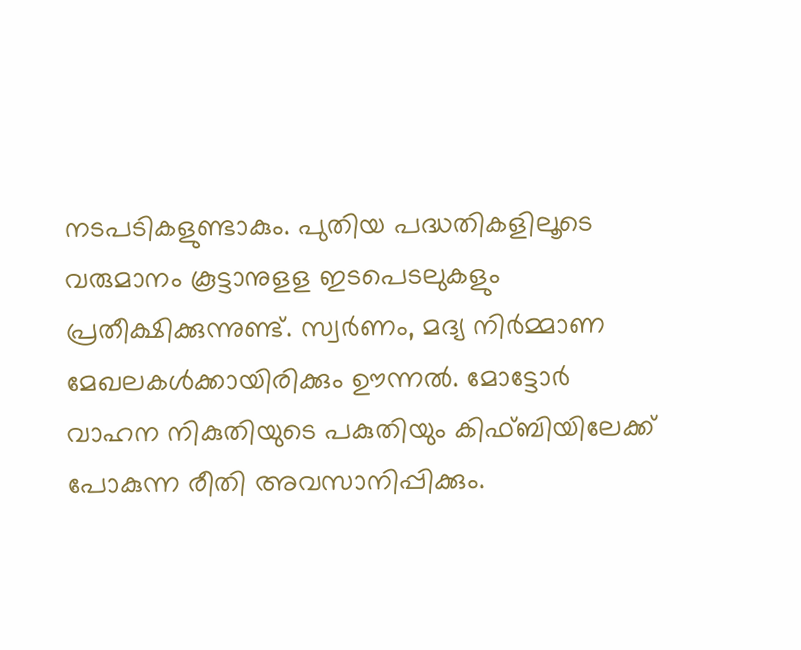നടപടികളുണ്ടാകും. പുതിയ പദ്ധതികളിലൂടെ വരുമാനം കൂട്ടാനുളള ഇടപെടലുകളും പ്രതീക്ഷിക്കുന്നുണ്ട്. സ്വർണം, മദ്യ നിർമ്മാണ മേഖലകൾക്കായിരിക്കും ഊന്നൽ. മോട്ടോർ വാഹന നികുതിയുടെ പകുതിയും കിഫ്ബിയിലേക്ക് പോകുന്ന രീതി അവസാനിപ്പിക്കും.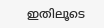ഇതിലൂടെ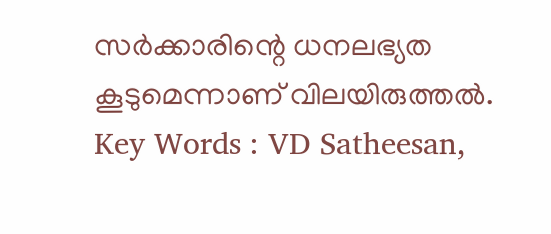സർക്കാരിന്റെ ധനലഭ്യത കൂടുമെന്നാണ് വിലയിരുത്തൽ.
Key Words : VD Satheesan,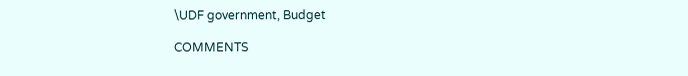\UDF government, Budget

COMMENTS